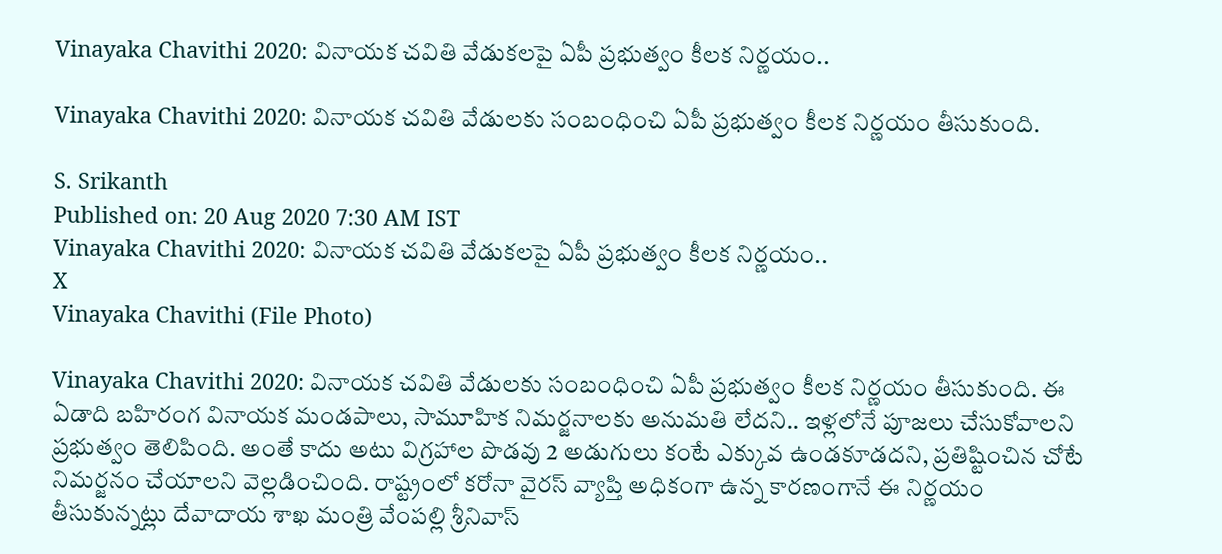Vinayaka Chavithi 2020: వినాయక చవితి వేడుకలపై ఏపీ ప్రభుత్వం కీలక నిర్ణయం..

Vinayaka Chavithi 2020: వినాయక చవితి వేడులకు సంబంధించి ఏపీ ప్రభుత్వం కీలక నిర్ణయం తీసుకుంది.

S. Srikanth
Published on: 20 Aug 2020 7:30 AM IST
Vinayaka Chavithi 2020: వినాయక చవితి వేడుకలపై ఏపీ ప్రభుత్వం కీలక నిర్ణయం..
X
Vinayaka Chavithi (File Photo)

Vinayaka Chavithi 2020: వినాయక చవితి వేడులకు సంబంధించి ఏపీ ప్రభుత్వం కీలక నిర్ణయం తీసుకుంది. ఈ ఏడాది బహిరంగ వినాయక మండపాలు, సామూహిక నిమర్జనాలకు అనుమతి లేదని.. ఇళ్లలోనే పూజలు చేసుకోవాలని ప్రభుత్వం తెలిపింది. అంతే కాదు అటు విగ్రహాల పొడవు 2 అడుగులు కంటే ఎక్కువ ఉండకూడదని, ప్రతిష్టించిన చోటే నిమర్జనం చేయాలని వెల్లడించింది. రాష్ట్రంలో కరోనా వైరస్ వ్యాప్తి అధికంగా ఉన్న కారణంగానే ఈ నిర్ణయం తీసుకున్నట్లు దేవాదాయ శాఖ మంత్రి వేంపల్లి శ్రీనివాస్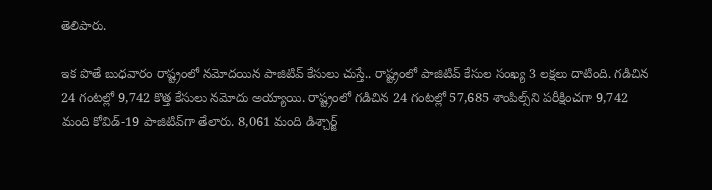తెలిపారు.

ఇక పొతే బుధవారం రాష్ట్రంలో నమోదయిన పాజిటివ్ కేసులు చుస్తే.. రాష్ట్రంలో పాజిటివ్ కేసుల సంఖ్య 3 లక్షలు దాటింది. గడిచిన 24 గంటల్లో 9,742 కొత్త కేసులు నమోదు అయ్యాయి. రాష్ట్రంలో గడిచిన 24 గంటల్లో 57,685 శాంపిల్స్‌ని పరీక్షించగా 9,742 మంది కోవిడ్-19 పాజిటివ్‌గా తేలారు. 8,061 మంది డిశ్చార్జ్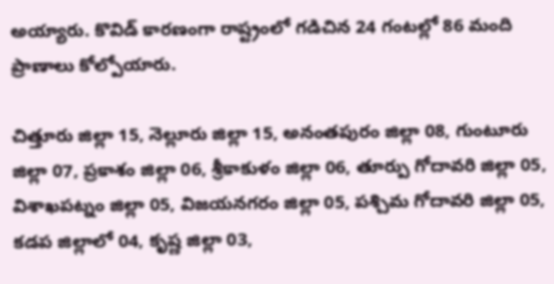అయ్యారు. కొవిడ్‌ కారణంగా రాష్ట్రంలో గడిచిన 24 గంటల్లో 86 మంది ప్రాణాలు కోల్పోయారు.

చిత్తూరు జిల్లా 15, నెల్లూరు జిల్లా 15, అనంతపురం జిల్లా 08, గుంటూరు జిల్లా 07, ప్రకాశం జిల్లా 06, శ్రీకాకుళం జిల్లా 06, తూర్పు గోదావరి జిల్లా 05, విశాఖపట్నం జిల్లా 05, విజయనగరం జిల్లా 05, పశ్చిమ గోదావరి జిల్లా 05, కడప జిల్లాలో 04, కృష్ణ జిల్లా 03,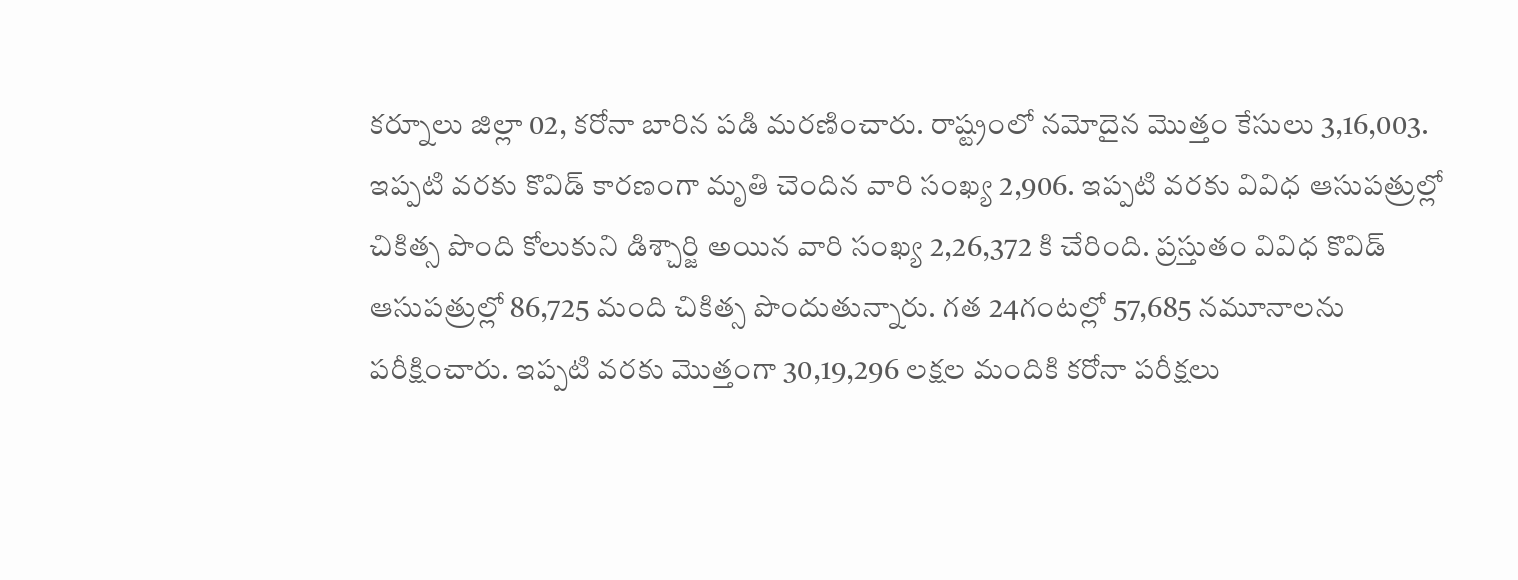కర్నూలు జిల్లా 02, కరోనా బారిన పడి మరణించారు. రాష్ట్రంలో నమోదైన మొత్తం కేసులు 3,16,003. ఇప్పటి వరకు కొవిడ్ కారణంగా మృతి చెందిన వారి సంఖ్య 2,906. ఇప్పటి వరకు వివిధ ఆసుపత్రుల్లో చికిత్స పొంది కోలుకుని డిశ్చార్జి అయిన వారి సంఖ్య 2,26,372 కి చేరింది. ప్రస్తుతం వివిధ కొవిడ్‌ ఆసుపత్రుల్లో 86,725 మంది చికిత్స పొందుతున్నారు. గత 24గంటల్లో 57,685 నమూనాలను పరీక్షించారు. ఇప్పటి వరకు మొత్తంగా 30,19,296 లక్షల మందికి కరోనా పరీక్షలు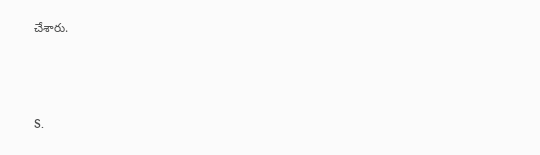చేశారు.



S.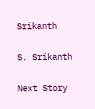Srikanth

S. Srikanth

Next Story